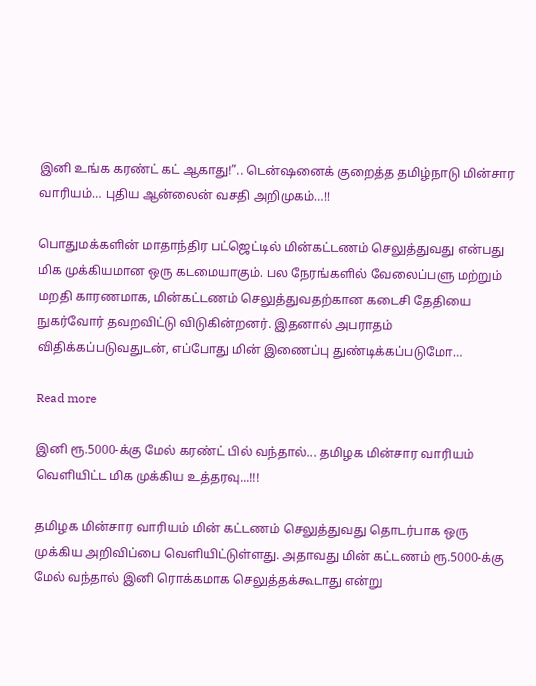இனி உங்க கரண்ட் கட் ஆகாது!”.. டென்ஷனைக் குறைத்த தமிழ்நாடு மின்சார வாரியம்… புதிய ஆன்லைன் வசதி அறிமுகம்…!!

பொதுமக்களின் மாதாந்திர பட்ஜெட்டில் மின்கட்டணம் செலுத்துவது என்பது மிக முக்கியமான ஒரு கடமையாகும். பல நேரங்களில் வேலைப்பளு மற்றும் மறதி காரணமாக, மின்கட்டணம் செலுத்துவதற்கான கடைசி தேதியை நுகர்வோர் தவறவிட்டு விடுகின்றனர். இதனால் அபராதம் விதிக்கப்படுவதுடன், எப்போது மின் இணைப்பு துண்டிக்கப்படுமோ…

Read more

இனி ரூ.5000-க்கு மேல் கரண்ட் பில் வந்தால்... தமிழக மின்சார வாரியம் வெளியிட்ட மிக முக்கிய உத்தரவு...!!!

தமிழக மின்சார வாரியம் மின் கட்டணம் செலுத்துவது தொடர்பாக ஒரு முக்கிய அறிவிப்பை வெளியிட்டுள்ளது. அதாவது மின் கட்டணம் ரூ.5000-க்கு மேல் வந்தால் இனி ரொக்கமாக செலுத்தக்கூடாது என்று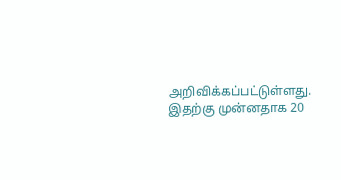அறிவிக்கப்பட்டுள்ளது. இதற்கு முன்னதாக 20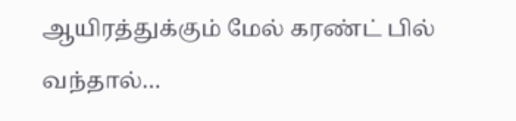ஆயிரத்துக்கும் மேல் கரண்ட் பில் வந்தால்…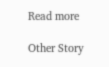Read more

Other Story